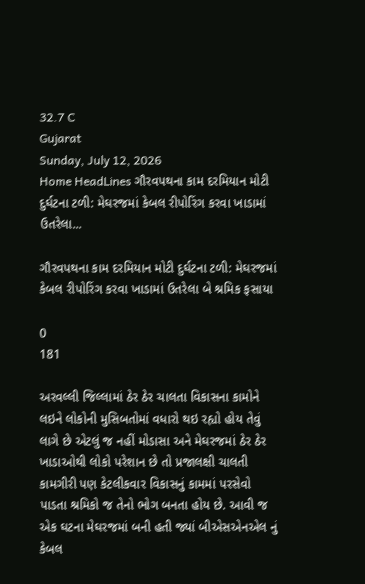32.7 C
Gujarat
Sunday, July 12, 2026
Home HeadLines ગૌરવપથના કામ દરમિયાન મોટી દુર્ઘટના ટળી: મેઘરજમાં કેબલ રીપોરિંગ કરવા ખાડામાં ઉતરેલા...

ગૌરવપથના કામ દરમિયાન મોટી દુર્ઘટના ટળી: મેઘરજમાં કેબલ રીપોરિંગ કરવા ખાડામાં ઉતરેલા બે શ્રમિક ફસાયા

0
181

અરવલ્લી જિલ્લામાં ઠેર ઠેર ચાલતા વિકાસના કામોને લઇને લોકોની મુસિબતોમાં વધારો થઇ રહ્યો હોય તેવું લાગે છે એટલું જ નહીં મોડાસા અને મેઘરજમાં ઠેર ઠેર ખાડાઓથી લોકો પરેશાન છે તો પ્રજાલક્ષી ચાલતી કામગીરી પણ કેટલીકવાર વિકાસનું કામમાં પરસેવો પાડતા શ્રમિકો જ તેનો ભોગ બનતા હોય છે. આવી જ એક ઘટના મેઘરજમાં બની હતી જ્યાં બીએસએનએલ નું કેબલ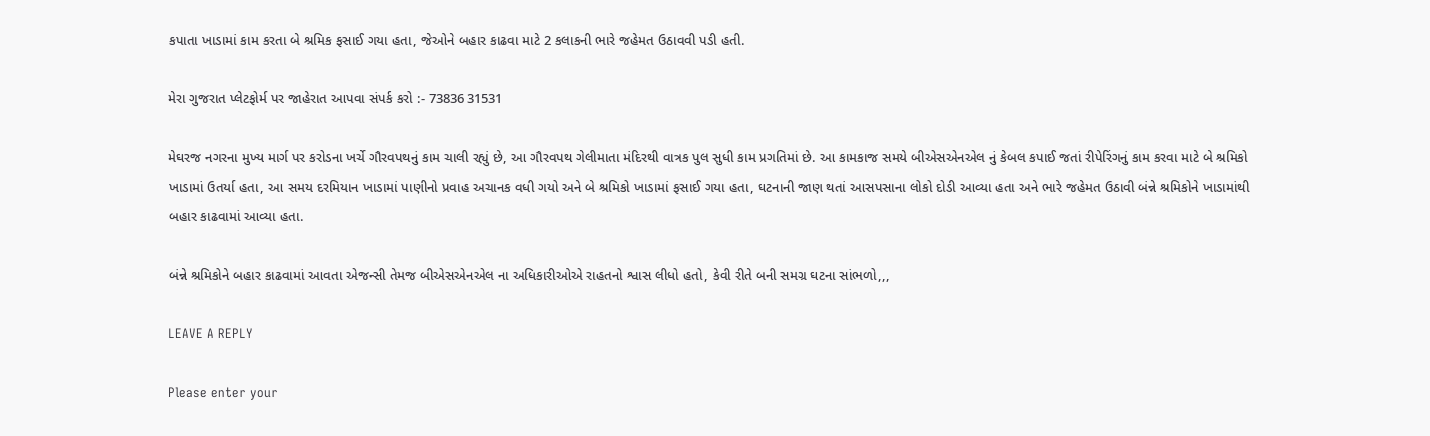કપાતા ખાડામાં કામ કરતા બે શ્રમિક ફસાઈ ગયા હતા, જેઓને બહાર કાઢવા માટે 2 કલાકની ભારે જહેમત ઉઠાવવી પડી હતી.

મેરા ગુજરાત પ્લેટફોર્મ પર જાહેરાત આપવા સંપર્ક કરો :- 73836 31531

મેઘરજ નગરના મુખ્ય માર્ગ પર કરોડના ખર્ચે ગૌરવપથનું કામ ચાલી રહ્યું છે, આ ગૌરવપથ ગેલીમાતા મંદિરથી વાત્રક પુલ સુધી કામ પ્રગતિમાં છે. આ કામકાજ સમયે બીએસએનએલ નું કેબલ કપાઈ જતાં રીપેરિંગનું કામ કરવા માટે બે શ્રમિકો ખાડામાં ઉતર્યા હતા, આ સમય દરમિયાન ખાડામાં પાણીનો પ્રવાહ અચાનક વધી ગયો અને બે શ્રમિકો ખાડામાં ફસાઈ ગયા હતા, ઘટનાની જાણ થતાં આસપસાના લોકો દોડી આવ્યા હતા અને ભારે જહેમત ઉઠાવી બંન્ને શ્રમિકોને ખાડામાંથી બહાર કાઢવામાં આવ્યા હતા.

બંન્ને શ્રમિકોને બહાર કાઢવામાં આવતા એજન્સી તેમજ બીએસએનએલ ના અધિકારીઓએ રાહતનો શ્વાસ લીધો હતો, કેવી રીતે બની સમગ્ર ઘટના સાંભળો,,,

LEAVE A REPLY

Please enter your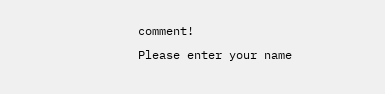comment!
Please enter your name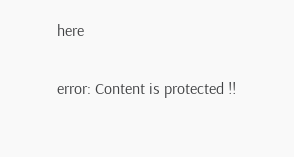here

error: Content is protected !!